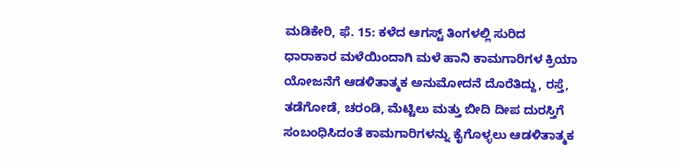ಮಡಿಕೇರಿ, ಫೆ. 15: ಕಳೆದ ಆಗಸ್ಟ್ ತಿಂಗಳಲ್ಲಿ ಸುರಿದ ಧಾರಾಕಾರ ಮಳೆಯಿಂದಾಗಿ ಮಳೆ ಹಾನಿ ಕಾಮಗಾರಿಗಳ ಕ್ರಿಯಾ ಯೋಜನೆಗೆ ಆಡಳಿತಾತ್ಮಕ ಅನುಮೋದನೆ ದೊರೆತಿದ್ದು, ರಸ್ತೆ, ತಡೆಗೋಡೆ, ಚರಂಡಿ, ಮೆಟ್ಟಿಲು ಮತ್ತು ಬೀದಿ ದೀಪ ದುರಸ್ತಿಗೆ ಸಂಬಂಧಿಸಿದಂತೆ ಕಾಮಗಾರಿಗಳನ್ನು ಕೈಗೊಳ್ಳಲು ಆಡಳಿತಾತ್ಮಕ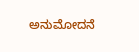ಅನುಮೋದನೆ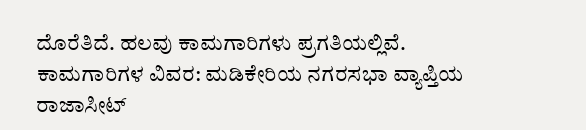ದೊರೆತಿದೆ. ಹಲವು ಕಾಮಗಾರಿಗಳು ಪ್ರಗತಿಯಲ್ಲಿವೆ.
ಕಾಮಗಾರಿಗಳ ವಿವರ: ಮಡಿಕೇರಿಯ ನಗರಸಭಾ ವ್ಯಾಪ್ತಿಯ ರಾಜಾಸೀಟ್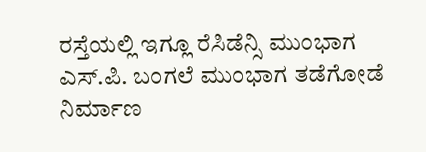ರಸ್ತೆಯಲ್ಲಿ ಇಗ್ಲೂ ರೆಸಿಡೆನ್ಸಿ ಮುಂಭಾಗ ಎಸ್.ಪಿ. ಬಂಗಲೆ ಮುಂಭಾಗ ತಡೆಗೋಡೆ ನಿರ್ಮಾಣ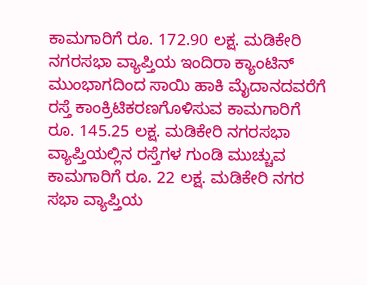ಕಾಮಗಾರಿಗೆ ರೂ. 172.90 ಲಕ್ಷ. ಮಡಿಕೇರಿ ನಗರಸಭಾ ವ್ಯಾಪ್ತಿಯ ಇಂದಿರಾ ಕ್ಯಾಂಟಿನ್ ಮುಂಭಾಗದಿಂದ ಸಾಯಿ ಹಾಕಿ ಮೈದಾನದವರೆಗೆ ರಸ್ತೆ ಕಾಂಕ್ರಿಟಿಕರಣಗೊಳಿಸುವ ಕಾಮಗಾರಿಗೆ ರೂ. 145.25 ಲಕ್ಷ. ಮಡಿಕೇರಿ ನಗರಸಭಾ ವ್ಯಾಪ್ತಿಯಲ್ಲಿನ ರಸ್ತೆಗಳ ಗುಂಡಿ ಮುಚ್ಚುವ ಕಾಮಗಾರಿಗೆ ರೂ. 22 ಲಕ್ಷ. ಮಡಿಕೇರಿ ನಗರ ಸಭಾ ವ್ಯಾಪ್ತಿಯ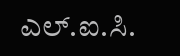ಎಲ್.ಐ.ಸಿ.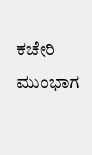ಕಚೇರಿ ಮುಂಭಾಗ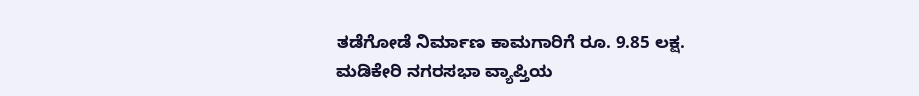ತಡೆಗೋಡೆ ನಿರ್ಮಾಣ ಕಾಮಗಾರಿಗೆ ರೂ. 9.85 ಲಕ್ಷ. ಮಡಿಕೇರಿ ನಗರಸಭಾ ವ್ಯಾಪ್ತಿಯ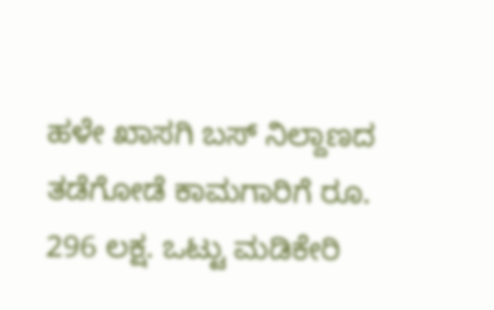ಹಳೇ ಖಾಸಗಿ ಬಸ್ ನಿಲ್ದಾಣದ ತಡೆಗೋಡೆ ಕಾಮಗಾರಿಗೆ ರೂ. 296 ಲಕ್ಷ. ಒಟ್ಟು ಮಡಿಕೇರಿ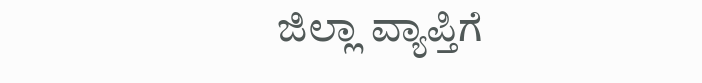ಜಿಲ್ಲಾ ವ್ಯಾಪ್ತಿಗೆ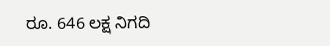ರೂ. 646 ಲಕ್ಷ ನಿಗದಿ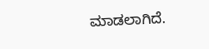ಮಾಡಲಾಗಿದೆ.